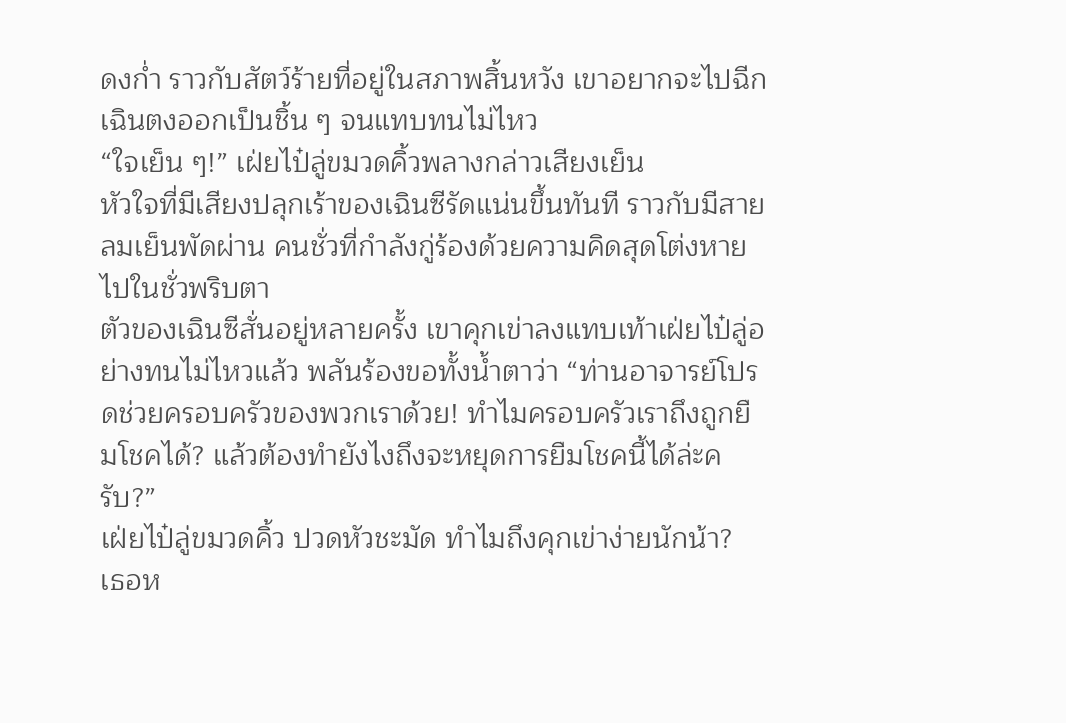ดงก่ำ ราวกับสัตว์ร้ายที่อยู่ในสภาพสิ้นหวัง เขาอยากจะไปฉีกเฉินตงออกเป็นชิ้น ๆ จนแทบทนไม่ไหว
“ใจเย็น ๆ!” เฝ่ยไป๋ลู่ขมวดคิ้วพลางกล่าวเสียงเย็น
หัวใจที่มีเสียงปลุกเร้าของเฉินซีรัดแน่นขึ้นทันที ราวกับมีสายลมเย็นพัดผ่าน คนชั่วที่กำลังกู่ร้องด้วยความคิดสุดโต่งหายไปในชั่วพริบตา
ตัวของเฉินซีสั่นอยู่หลายครั้ง เขาคุกเข่าลงแทบเท้าเฝ่ยไป๋ลู่อย่างทนไม่ไหวแล้ว พลันร้องขอทั้งน้ำตาว่า “ท่านอาจารย์โปรดช่วยครอบครัวของพวกเราด้วย! ทำไมครอบครัวเราถึงถูกยืมโชคได้? แล้วต้องทำยังไงถึงจะหยุดการยืมโชคนี้ได้ล่ะครับ?”
เฝ่ยไป๋ลู่ขมวดคิ้ว ปวดหัวชะมัด ทำไมถึงคุกเข่าง่ายนักน้า?
เธอห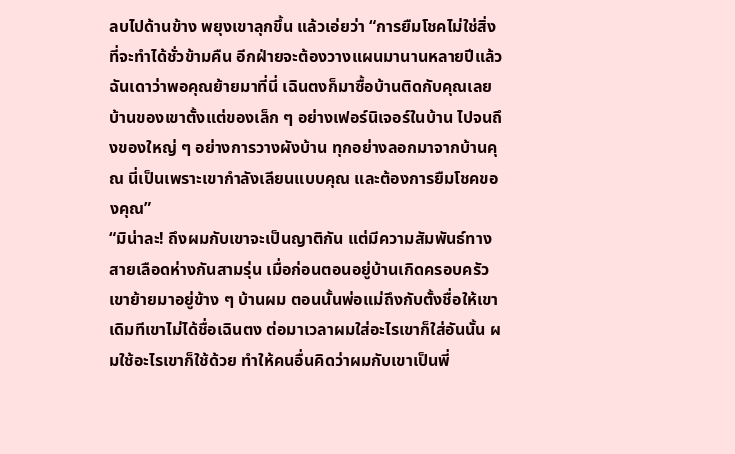ลบไปด้านข้าง พยุงเขาลุกขึ้น แล้วเอ่ยว่า “การยืมโชคไม่ใช่สิ่งที่จะทำได้ชั่วข้ามคืน อีกฝ่ายจะต้องวางแผนมานานหลายปีแล้ว ฉันเดาว่าพอคุณย้ายมาที่นี่ เฉินตงก็มาซื้อบ้านติดกับคุณเลย บ้านของเขาตั้งแต่ของเล็ก ๆ อย่างเฟอร์นิเจอร์ในบ้าน ไปจนถึงของใหญ่ ๆ อย่างการวางผังบ้าน ทุกอย่างลอกมาจากบ้านคุณ นี่เป็นเพราะเขากำลังเลียนแบบคุณ และต้องการยืมโชคของคุณ”
“มิน่าละ! ถึงผมกับเขาจะเป็นญาติกัน แต่มีความสัมพันธ์ทางสายเลือดห่างกันสามรุ่น เมื่อก่อนตอนอยู่บ้านเกิดครอบครัวเขาย้ายมาอยู่ข้าง ๆ บ้านผม ตอนนั้นพ่อแม่ถึงกับตั้งชื่อให้เขา เดิมทีเขาไม่ได้ชื่อเฉินตง ต่อมาเวลาผมใส่อะไรเขาก็ใส่อันนั้น ผมใช้อะไรเขาก็ใช้ด้วย ทำให้คนอื่นคิดว่าผมกับเขาเป็นพี่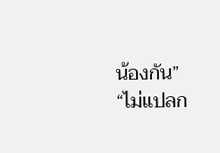น้องกัน”
“ไม่แปลก